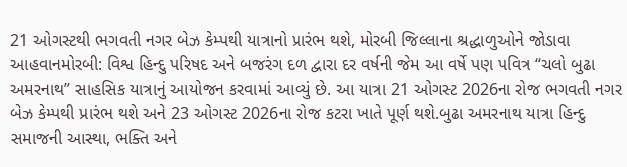21 ઓગસ્ટથી ભગવતી નગર બેઝ કેમ્પથી યાત્રાનો પ્રારંભ થશે, મોરબી જિલ્લાના શ્રદ્ધાળુઓને જોડાવા આહવાનમોરબી: વિશ્વ હિન્દુ પરિષદ અને બજરંગ દળ દ્વારા દર વર્ષની જેમ આ વર્ષે પણ પવિત્ર “ચલો બુઢા અમરનાથ” સાહસિક યાત્રાનું આયોજન કરવામાં આવ્યું છે. આ યાત્રા 21 ઓગસ્ટ 2026ના રોજ ભગવતી નગર બેઝ કેમ્પથી પ્રારંભ થશે અને 23 ઓગસ્ટ 2026ના રોજ કટરા ખાતે પૂર્ણ થશે.બુઢા અમરનાથ યાત્રા હિન્દુ સમાજની આસ્થા, ભક્તિ અને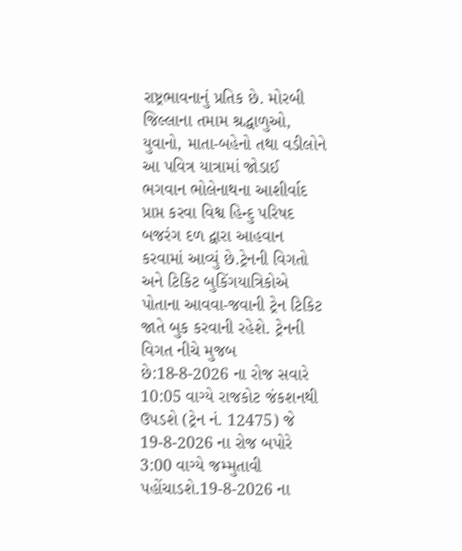રાષ્ટ્રભાવનાનું પ્રતિક છે. મોરબી જિલ્લાના તમામ શ્રદ્ધાળુઓ, યુવાનો, માતા-બહેનો તથા વડીલોને આ પવિત્ર યાત્રામાં જોડાઈ ભગવાન ભોલેનાથના આશીર્વાદ પ્રાપ્ત કરવા વિશ્વ હિન્દુ પરિષદ બજરંગ દળ દ્વારા આહવાન કરવામાં આવ્યું છે.ટ્રેનની વિગતો અને ટિકિટ બુકિંગયાત્રિકોએ પોતાના આવવા-જવાની ટ્રેન ટિકિટ જાતે બુક કરવાની રહેશે. ટ્રેનની વિગત નીચે મુજબ છે:18-8-2026 ના રોજ સવારે 10:05 વાગ્યે રાજકોટ જંકશનથી ઉપડશે (ટ્રેન નં. 12475) જે 19-8-2026 ના રોજ બપોરે 3:00 વાગ્યે જમ્મુતાવી પહોંચાડશે.19-8-2026 ના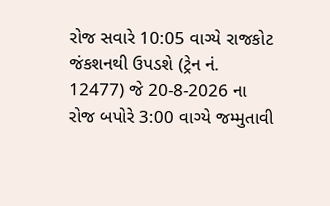રોજ સવારે 10:05 વાગ્યે રાજકોટ જંકશનથી ઉપડશે (ટ્રેન નં. 12477) જે 20-8-2026 ના રોજ બપોરે 3:00 વાગ્યે જમ્મુતાવી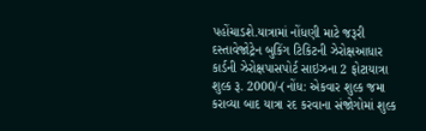પહોંચાડશે.યાત્રામાં નોંધણી માટે જરૂરી દસ્તાવેજોટ્રેન બુકિંગ ટિકિટની ઝેરોક્ષઆધાર કાર્ડની ઝેરોક્ષપાસપોર્ટ સાઇઝના 2 ફોટાયાત્રા શુલ્ક રૂ. 2000/-(નોંધ: એકવાર શુલ્ક જમા કરાવ્યા બાદ યાત્રા રદ કરવાના સંજોગોમાં શુલ્ક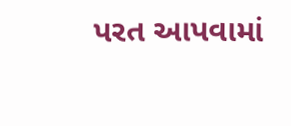પરત આપવામાં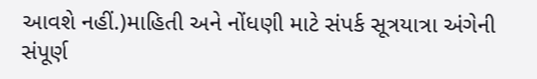આવશે નહીં.)માહિતી અને નોંધણી માટે સંપર્ક સૂત્રયાત્રા અંગેની સંપૂર્ણ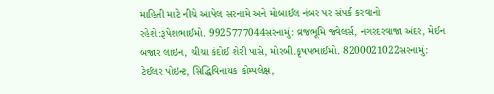માહિતી માટે નીચે આપેલ સરનામે અને મોબાઈલ નંબર પર સંપર્ક કરવાનો રહેશે:રૂપેશભાઈમો. 9925777044સરનામું: વ્રજભૂમિ જ્વેલર્સ, નગરદરવાજા અંદર, મેઈન બજાર લાઇન, ચીચા કંદોઈ શેરી પાસે, મોરબી.કૃષપભાઈમો. 8200021022સરનામું: ટેઈલર પોઇન્ટ, સિદ્ધિવિનાયક કોમ્પલેક્ષ,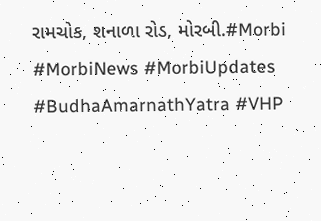રામચોક, શનાળા રોડ, મોરબી.#Morbi #MorbiNews #MorbiUpdates #BudhaAmarnathYatra #VHP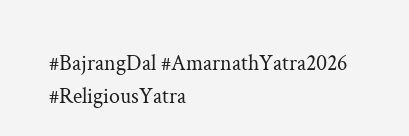#BajrangDal #AmarnathYatra2026 #ReligiousYatra